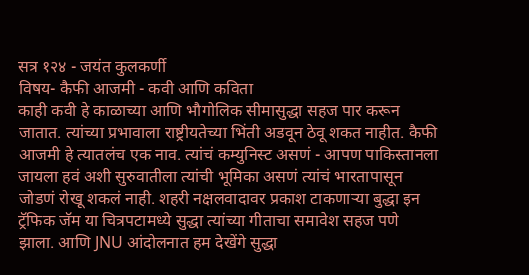सत्र १२४ - जयंत कुलकर्णी
विषय- कैफी आजमी - कवी आणि कविता
काही कवी हे काळाच्या आणि भौगोलिक सीमासुद्धा सहज पार करून जातात. त्यांच्या प्रभावाला राष्ट्रीयतेच्या भिंती अडवून ठेवू शकत नाहीत. कैफी आजमी हे त्यातलंच एक नाव. त्यांचं कम्युनिस्ट असणं - आपण पाकिस्तानला जायला हवं अशी सुरुवातीला त्यांची भूमिका असणं त्यांचं भारतापासून जोडणं रोखू शकलं नाही. शहरी नक्षलवादावर प्रकाश टाकणाऱ्या बुद्धा इन ट्रॅफिक जॅम या चित्रपटामध्ये सुद्धा त्यांच्या गीताचा समावेश सहज पणे झाला. आणि JNU आंदोलनात हम देखेंगे सुद्धा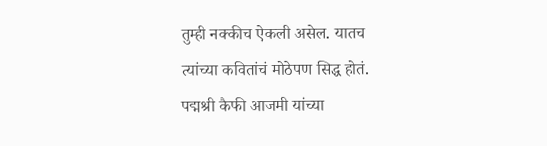तुम्ही नक्कीच ऐकली असेल. यातच त्यांच्या कवितांचं मोठेपण सिद्ध होतं. पद्मश्री कैफी आजमी यांच्या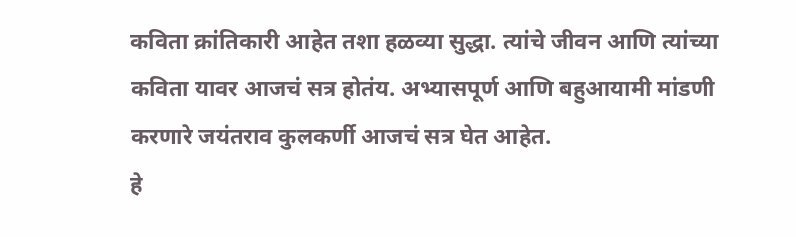कविता क्रांतिकारी आहेत तशा हळव्या सुद्धा. त्यांचे जीवन आणि त्यांच्या कविता यावर आजचं सत्र होतंय. अभ्यासपूर्ण आणि बहुआयामी मांडणी करणारे जयंतराव कुलकर्णी आजचं सत्र घेत आहेत.
हे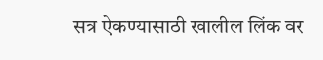सत्र ऐकण्यासाठी खालील लिंक वर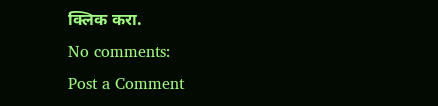क्लिक करा.
No comments:
Post a Comment